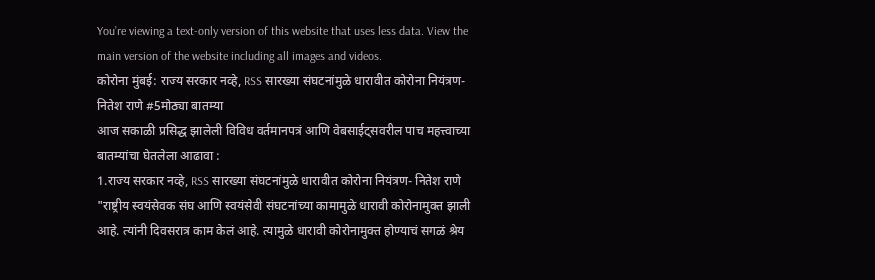You’re viewing a text-only version of this website that uses less data. View the main version of the website including all images and videos.
कोरोना मुंबई: राज्य सरकार नव्हे, RSS सारख्या संघटनांमुळे धारावीत कोरोना नियंत्रण- नितेश राणे #5मोठ्या बातम्या
आज सकाळी प्रसिद्ध झालेली विविध वर्तमानपत्रं आणि वेबसाईट्सवरील पाच महत्त्वाच्या बातम्यांचा घेतलेला आढावा :
1.राज्य सरकार नव्हे, RSS सारख्या संघटनांमुळे धारावीत कोरोना नियंत्रण- नितेश राणे
"राष्ट्रीय स्वयंसेवक संघ आणि स्वयंसेवी संघटनांच्या कामामुळे धारावी कोरोनामुक्त झाली आहे. त्यांनी दिवसरात्र काम केलं आहे. त्यामुळे धारावी कोरोनामुक्त होण्याचं सगळं श्रेय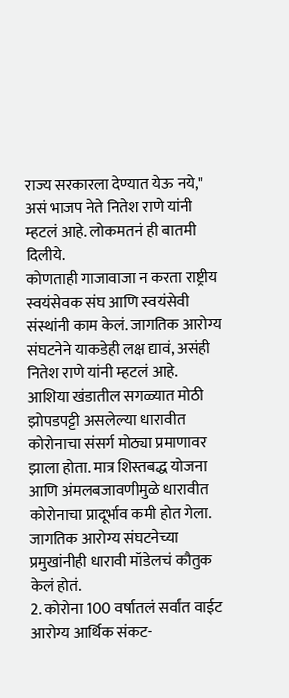राज्य सरकारला देण्यात येऊ नये," असं भाजप नेते नितेश राणे यांनी म्हटलं आहे. लोकमतनं ही बातमी दिलीये.
कोणताही गाजावाजा न करता राष्ट्रीय स्वयंसेवक संघ आणि स्वयंसेवी संस्थांनी काम केलं. जागतिक आरोग्य संघटनेने याकडेही लक्ष द्यावं, असंही नितेश राणे यांनी म्हटलं आहे.
आशिया खंडातील सगळ्यात मोठी झोपडपट्टी असलेल्या धारावीत कोरोनाचा संसर्ग मोठ्या प्रमाणावर झाला होता. मात्र शिस्तबद्ध योजना आणि अंमलबजावणीमुळे धारावीत कोरोनाचा प्रादूर्भाव कमी होत गेला. जागतिक आरोग्य संघटनेच्या प्रमुखांनीही धारावी मॉडेलचं कौतुक केलं होतं.
2. कोरोना 100 वर्षातलं सर्वांत वाईट आरोग्य आर्थिक संकट-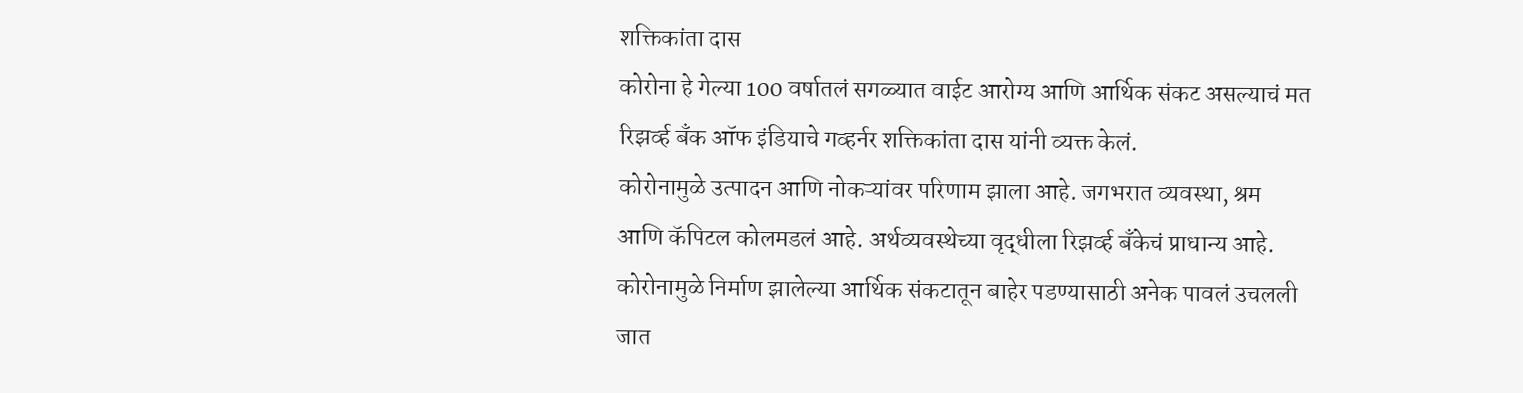शक्तिकांता दास
कोरोना हे गेल्या 100 वर्षातलं सगळ्यात वाईट आरोग्य आणि आर्थिक संकट असल्याचं मत रिझर्व्ह बँक ऑफ इंडियाचे गव्हर्नर शक्तिकांता दास यांनी व्यक्त केलं.
कोरोनामुळे उत्पादन आणि नोकऱ्यांवर परिणाम झाला आहे. जगभरात व्यवस्था, श्रम आणि कॅपिटल कोलमडलं आहे. अर्थव्यवस्थेच्या वृद्धीला रिझर्व्ह बँकेचं प्राधान्य आहे. कोरोनामुळे निर्माण झालेल्या आर्थिक संकटातून बाहेर पडण्यासाठी अनेक पावलं उचलली जात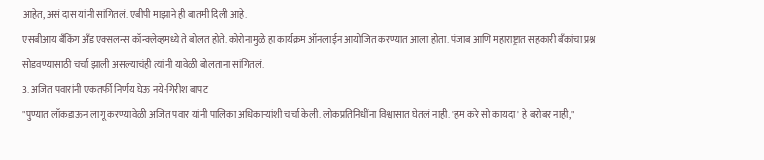आहेत, असं दास यांनी सांगितलं. एबीपी माझाने ही बातमी दिली आहे.
एसबीआय बँकिंग अँड एक्सलन्स कॉन्क्लेव्हमध्ये ते बोलत होते. कोरोनामुळे हा कार्यक्रम ऑनलाईन आयोजित करण्यात आला होता. पंजाब आणि महाराष्ट्रात सहकारी बँकांचा प्रश्न सोडवण्यासाठी चर्चा झाली असल्याचंही त्यांनी यावेळी बोलताना सांगितलं.
3. अजित पवारांनी एकतर्फी निर्णय घेऊ नये-गिरीश बापट
"पुण्यात लॉकडाऊन लागू करण्यावेळी अजित पवार यांनी पालिका अधिकाऱ्यांशी चर्चा केली. लोकप्रतिनिधींना विश्वासात घेतलं नाही. 'हम करे सो कायदा' हे बरोबर नाही,"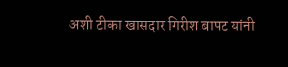अशी टीका खासदार गिरीश बापट यांनी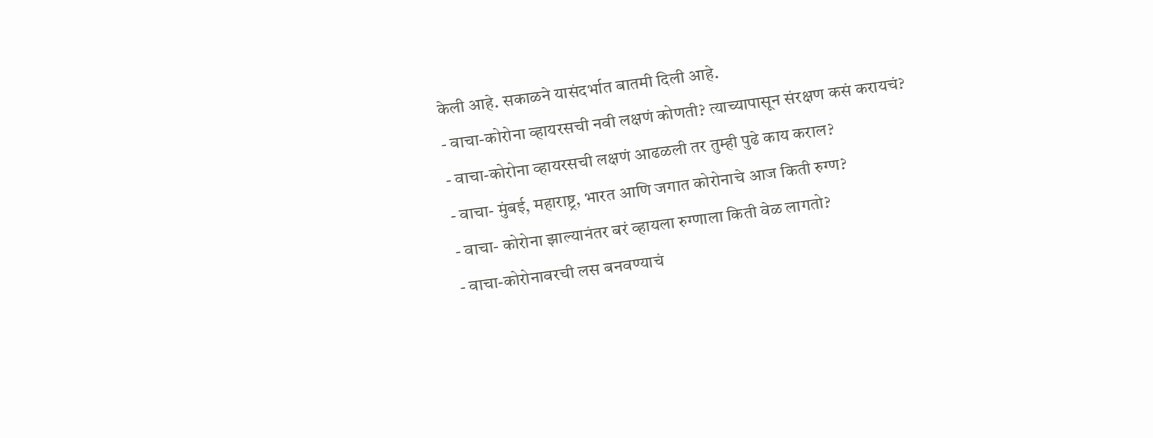केली आहे. सकाळने यासंदर्भात बातमी दिली आहे.
- वाचा-कोरोना व्हायरसची नवी लक्षणं कोणती? त्याच्यापासून संरक्षण कसं करायचं?
- वाचा-कोरोना व्हायरसची लक्षणं आढळली तर तुम्ही पुढे काय कराल?
- वाचा- मुंबई, महाराष्ट्र, भारत आणि जगात कोरोनाचे आज किती रुग्ण?
- वाचा- कोरोना झाल्यानंतर बरं व्हायला रुग्णाला किती वेळ लागतो?
- वाचा-कोरोनावरची लस बनवण्याचं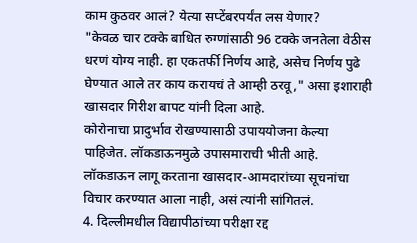काम कुठवर आलं? येत्या सप्टेंबरपर्यंत लस येणार?
"केवळ चार टक्के बाधित रुग्णांसाठी 96 टक्के जनतेला वेठीस धरणं योग्य नाही. हा एकतर्फी निर्णय आहे, असेच निर्णय पुढे घेण्यात आले तर काय करायचं ते आम्ही ठरवू," असा इशाराही खासदार गिरीश बापट यांनी दिला आहे.
कोरोनाचा प्रादुर्भाव रोखण्यासाठी उपाययोजना केल्या पाहिजेत. लॉकडाऊनमुळे उपासमाराची भीती आहे. लॉकडाऊन लागू करताना खासदार-आमदारांच्या सूचनांचा विचार करण्यात आला नाही, असं त्यांनी सांगितलं.
4. दिल्लीमधील विद्यापीठांच्या परीक्षा रद्द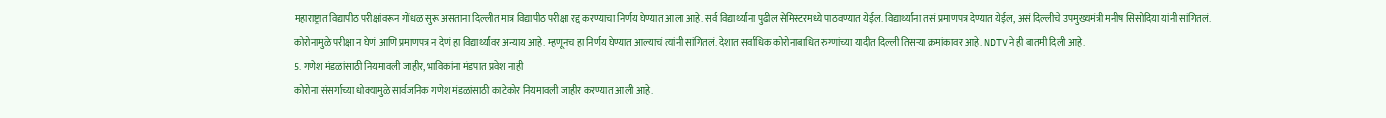महाराष्ट्रात विद्यापीठ परीक्षांवरून गोंधळ सुरू असताना दिल्लीत मात्र विद्यापीठ परीक्षा रद्द करण्याचा निर्णय घेण्यात आला आहे. सर्व विद्यार्थ्यांना पुढील सेमिस्टरमध्ये पाठवण्यात येईल. विद्यार्थ्यांना तसं प्रमाणपत्र देण्यात येईल, असं दिल्लीचे उपमुख्यमंत्री मनीष सिसोदिया यांनी सांगितलं.
कोरोनामुळे परीक्षा न घेणं आणि प्रमाणपत्र न देणं हा विद्यार्थ्यांवर अन्याय आहे. म्हणूनच हा निर्णय घेण्यात आल्याचं त्यांनी सांगितलं. देशात सर्वाधिक कोरोनाबाधित रुग्णांच्या यादीत दिल्ली तिसऱ्या क्रमांकावर आहे. NDTVने ही बातमी दिली आहे.
5. गणेश मंडळांसाठी नियमावली जाहीर, भाविकांना मंडपात प्रवेश नाही
कोरोना संसर्गाच्या धोक्यामुळे सार्वजनिक गणेश मंडळांसाठी काटेकोर नियमावली जाहीर करण्यात आली आहे.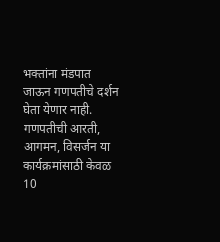भक्तांना मंडपात जाऊन गणपतीचे दर्शन घेता येणार नाही. गणपतीची आरती, आगमन, विसर्जन या कार्यक्रमांसाठी केवळ 10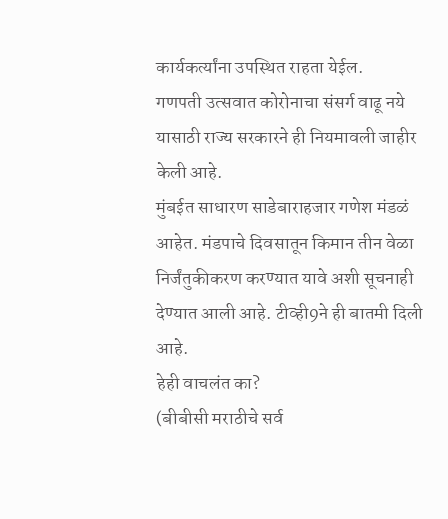कार्यकर्त्यांना उपस्थित राहता येईल.
गणपती उत्सवात कोरोनाचा संसर्ग वाढू नये यासाठी राज्य सरकारने ही नियमावली जाहीर केली आहे.
मुंबईत साधारण साडेबाराहजार गणेश मंडळं आहेत. मंडपाचे दिवसातून किमान तीन वेळा निर्जंतुकीकरण करण्यात यावे अशी सूचनाही देण्यात आली आहे. टीव्ही9ने ही बातमी दिली आहे.
हेही वाचलंत का?
(बीबीसी मराठीचे सर्व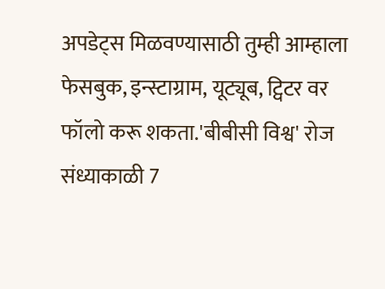अपडेट्स मिळवण्यासाठी तुम्ही आम्हाला फेसबुक, इन्स्टाग्राम, यूट्यूब, ट्विटर वर फॉलो करू शकता.'बीबीसी विश्व' रोज संध्याकाळी 7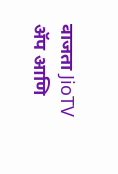वाजता JioTV ॲप आणि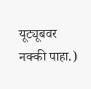यूट्यूबवर नक्की पाहा.)